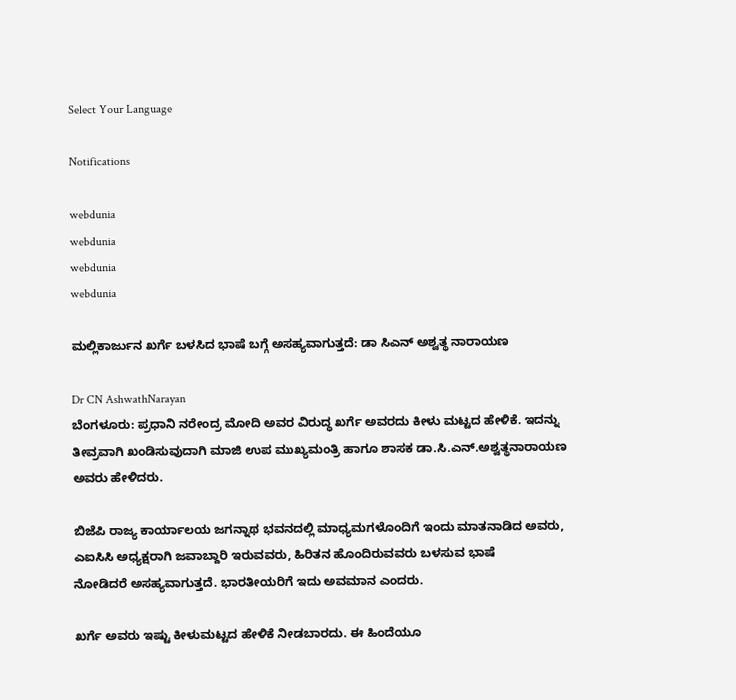Select Your Language

Notifications

webdunia
webdunia
webdunia
webdunia

ಮಲ್ಲಿಕಾರ್ಜುನ ಖರ್ಗೆ ಬಳಸಿದ ಭಾಷೆ ಬಗ್ಗೆ ಅಸಹ್ಯವಾಗುತ್ತದೆ: ಡಾ ಸಿಎನ್ ಅಶ್ವತ್ಥ ನಾರಾಯಣ

Dr CN AshwathNarayan
ಬೆಂಗಳೂರು: ಪ್ರಧಾನಿ ನರೇಂದ್ರ ಮೋದಿ ಅವರ ವಿರುದ್ಧ ಖರ್ಗೆ ಅವರದು ಕೀಳು ಮಟ್ಟದ ಹೇಳಿಕೆ. ಇದನ್ನು ತೀವ್ರವಾಗಿ ಖಂಡಿಸುವುದಾಗಿ ಮಾಜಿ ಉಪ ಮುಖ್ಯಮಂತ್ರಿ ಹಾಗೂ ಶಾಸಕ ಡಾ.ಸಿ.ಎನ್.ಅಶ್ವತ್ಥನಾರಾಯಣ ಅವರು ಹೇಳಿದರು.

ಬಿಜೆಪಿ ರಾಜ್ಯ ಕಾರ್ಯಾಲಯ ಜಗನ್ನಾಥ ಭವನದಲ್ಲಿ ಮಾಧ್ಯಮಗಳೊಂದಿಗೆ ಇಂದು ಮಾತನಾಡಿದ ಅವರು, ಎಐಸಿಸಿ ಅಧ್ಯಕ್ಷರಾಗಿ ಜವಾಬ್ದಾರಿ ಇರುವವರು, ಹಿರಿತನ ಹೊಂದಿರುವವರು ಬಳಸುವ ಭಾಷೆ
ನೋಡಿದರೆ ಅಸಹ್ಯವಾಗುತ್ತದೆ. ಭಾರತೀಯರಿಗೆ ಇದು ಅವಮಾನ ಎಂದರು.

ಖರ್ಗೆ ಅವರು ಇಷ್ಟು ಕೀಳುಮಟ್ಟದ ಹೇಳಿಕೆ ನೀಡಬಾರದು. ಈ ಹಿಂದೆಯೂ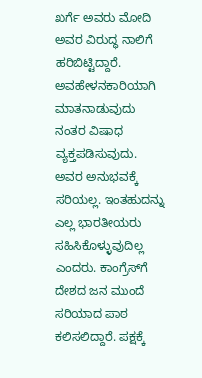ಖರ್ಗೆ ಅವರು ಮೋದಿ ಅವರ ವಿರುದ್ಧ ನಾಲಿಗೆ ಹರಿಬಿಟ್ಟಿದ್ದಾರೆ. ಅವಹೇಳನಕಾರಿಯಾಗಿ ಮಾತನಾಡುವುದು ನಂತರ ವಿಷಾಧ ವ್ಯಕ್ತಪಡಿಸುವುದು. ಅವರ ಅನುಭವಕ್ಕೆ ಸರಿಯಲ್ಲ. ಇಂತಹುದನ್ನು ಎಲ್ಲ ಭಾರತೀಯರು ಸಹಿಸಿಕೊಳ್ಳುವುದಿಲ್ಲ ಎಂದರು. ಕಾಂಗ್ರೆಸ್‍ಗೆ ದೇಶದ ಜನ ಮುಂದೆ ಸರಿಯಾದ ಪಾಠ ಕಲಿಸಲಿದ್ದಾರೆ. ಪಕ್ಷಕ್ಕೆ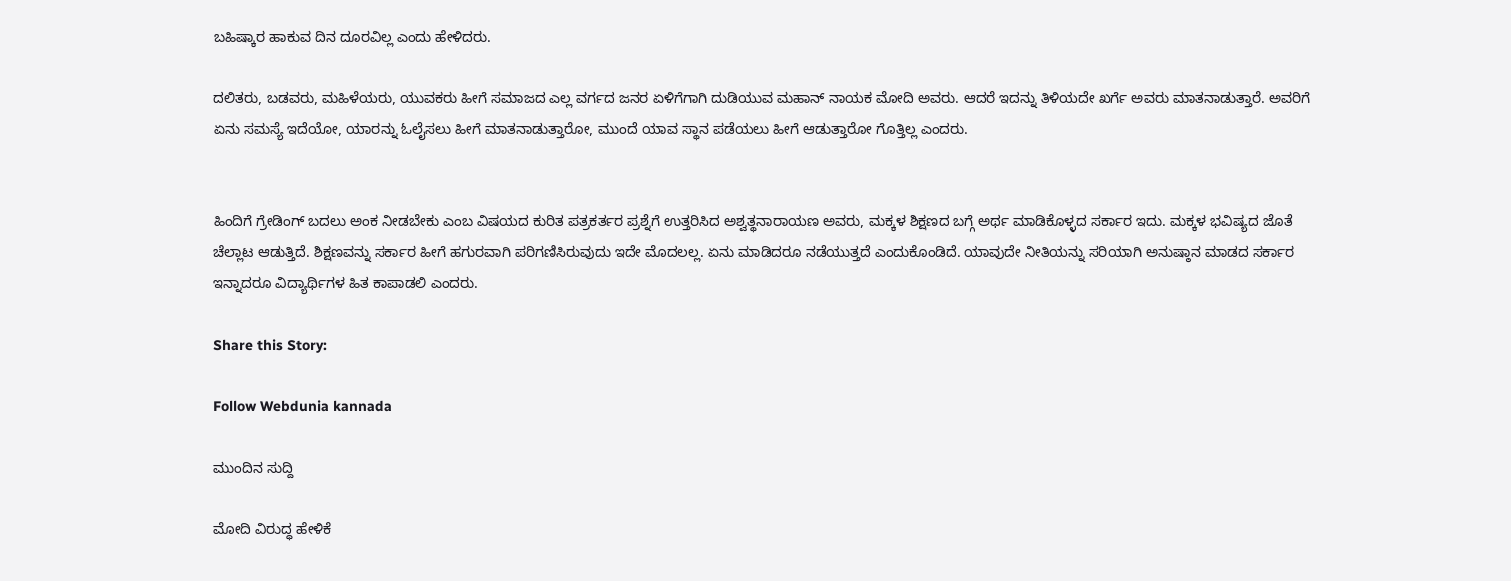ಬಹಿಷ್ಕಾರ ಹಾಕುವ ದಿನ ದೂರವಿಲ್ಲ ಎಂದು ಹೇಳಿದರು.

ದಲಿತರು, ಬಡವರು, ಮಹಿಳೆಯರು, ಯುವಕರು ಹೀಗೆ ಸಮಾಜದ ಎಲ್ಲ ವರ್ಗದ ಜನರ ಏಳಿಗೆಗಾಗಿ ದುಡಿಯುವ ಮಹಾನ್ ನಾಯಕ ಮೋದಿ ಅವರು. ಆದರೆ ಇದನ್ನು ತಿಳಿಯದೇ ಖರ್ಗೆ ಅವರು ಮಾತನಾಡುತ್ತಾರೆ. ಅವರಿಗೆ ಏನು ಸಮಸ್ಯೆ ಇದೆಯೋ, ಯಾರನ್ನು ಓಲೈಸಲು ಹೀಗೆ ಮಾತನಾಡುತ್ತಾರೋ, ಮುಂದೆ ಯಾವ ಸ್ಥಾನ ಪಡೆಯಲು ಹೀಗೆ ಆಡುತ್ತಾರೋ ಗೊತ್ತಿಲ್ಲ ಎಂದರು.


ಹಿಂದಿಗೆ ಗ್ರೇಡಿಂಗ್ ಬದಲು ಅಂಕ ನೀಡಬೇಕು ಎಂಬ ವಿಷಯದ ಕುರಿತ ಪತ್ರಕರ್ತರ ಪ್ರಶ್ನೆಗೆ ಉತ್ತರಿಸಿದ ಅಶ್ವತ್ಥನಾರಾಯಣ ಅವರು, ಮಕ್ಕಳ ಶಿಕ್ಷಣದ ಬಗ್ಗೆ ಅರ್ಥ ಮಾಡಿಕೊಳ್ಳದ ಸರ್ಕಾರ ಇದು. ಮಕ್ಕಳ ಭವಿಷ್ಯದ ಜೊತೆ ಚೆಲ್ಲಾಟ ಆಡುತ್ತಿದೆ. ಶಿಕ್ಷಣವನ್ನು ಸರ್ಕಾರ ಹೀಗೆ ಹಗುರವಾಗಿ ಪರಿಗಣಿಸಿರುವುದು ಇದೇ ಮೊದಲಲ್ಲ. ಏನು ಮಾಡಿದರೂ ನಡೆಯುತ್ತದೆ ಎಂದುಕೊಂಡಿದೆ. ಯಾವುದೇ ನೀತಿಯನ್ನು ಸರಿಯಾಗಿ ಅನುಷ್ಠಾನ ಮಾಡದ ಸರ್ಕಾರ ಇನ್ನಾದರೂ ವಿದ್ಯಾರ್ಥಿಗಳ ಹಿತ ಕಾಪಾಡಲಿ ಎಂದರು.

Share this Story:

Follow Webdunia kannada

ಮುಂದಿನ ಸುದ್ದಿ

ಮೋದಿ ವಿರುದ್ಧ ಹೇಳಿಕೆ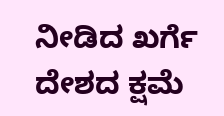ನೀಡಿದ ಖರ್ಗೆ ದೇಶದ ಕ್ಷಮೆ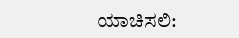ಯಾಚಿಸಲಿ: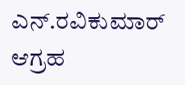ಎನ್.ರವಿಕುಮಾರ್ ಆಗ್ರಹ